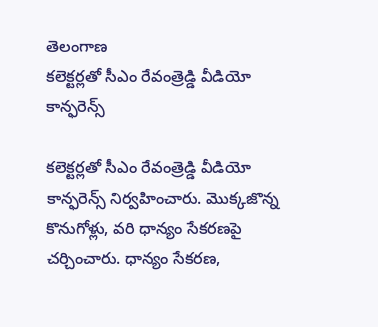తెలంగాణ
కలెక్టర్లతో సీఎం రేవంత్రెడ్డి వీడియో కాన్ఫరెన్స్

కలెక్టర్లతో సీఎం రేవంత్రెడ్డి వీడియో కాన్ఫరెన్స్ నిర్వహించారు. మొక్కజొన్న కొనుగోళ్లు, వరి ధాన్యం సేకరణపై చర్చించారు. ధాన్యం సేకరణ,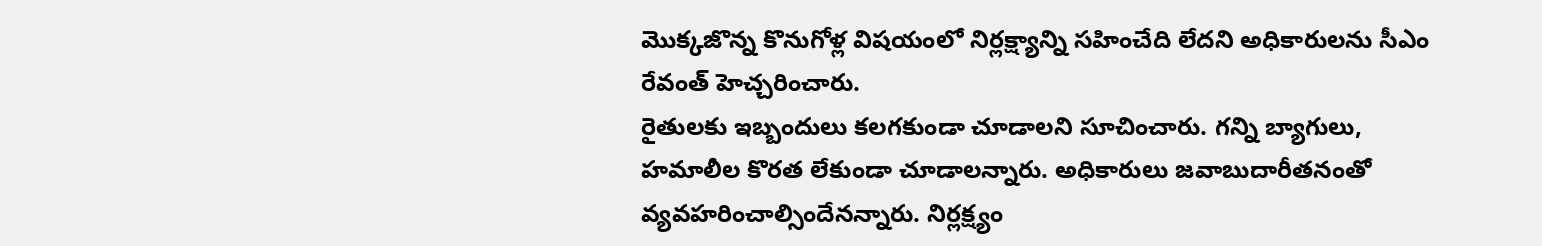మొక్కజొన్న కొనుగోళ్ల విషయంలో నిర్లక్ష్యాన్ని సహించేది లేదని అధికారులను సీఎం రేవంత్ హెచ్చరించారు.
రైతులకు ఇబ్బందులు కలగకుండా చూడాలని సూచించారు. గన్ని బ్యాగులు, హమాలీల కొరత లేకుండా చూడాలన్నారు. అధికారులు జవాబుదారీతనంతో వ్యవహరించాల్సిందేనన్నారు. నిర్లక్ష్యం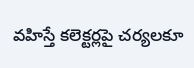వహిస్తే కలెక్టర్లపై చర్యలకూ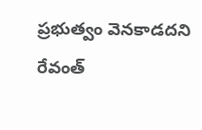ప్రభుత్వం వెనకాడదని రేవంత్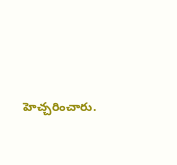హెచ్చరించారు.